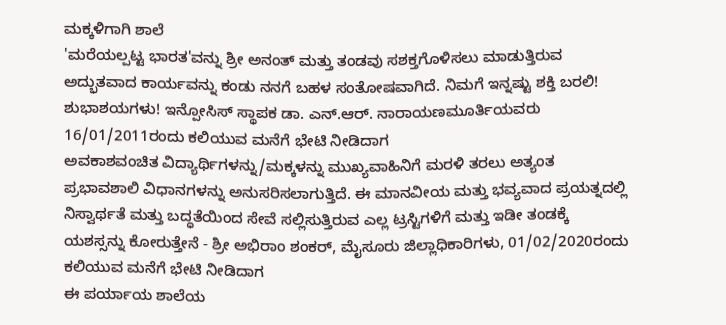ಮಕ್ಕಳಿಗಾಗಿ ಶಾಲೆ
'ಮರೆಯಲ್ಪಟ್ಟ ಭಾರತ'ವನ್ನು ಶ್ರೀ ಅನಂತ್ ಮತ್ತು ತಂಡವು ಸಶಕ್ತಗೊಳಿಸಲು ಮಾಡುತ್ತಿರುವ ಅದ್ಭುತವಾದ ಕಾರ್ಯವನ್ನು ಕಂಡು ನನಗೆ ಬಹಳ ಸಂತೋಷವಾಗಿದೆ. ನಿಮಗೆ ಇನ್ನಷ್ಟು ಶಕ್ತಿ ಬರಲಿ! ಶುಭಾಶಯಗಳು! ಇನ್ಪೋಸಿಸ್ ಸ್ಥಾಪಕ ಡಾ. ಎನ್.ಆರ್. ನಾರಾಯಣಮೂರ್ತಿಯವರು 16/01/2011ರಂದು ಕಲಿಯುವ ಮನೆಗೆ ಭೇಟಿ ನೀಡಿದಾಗ
ಅವಕಾಶವಂಚಿತ ವಿದ್ಯಾರ್ಥಿಗಳನ್ನು/ಮಕ್ಕಳನ್ನು ಮುಖ್ಯವಾಹಿನಿಗೆ ಮರಳಿ ತರಲು ಅತ್ಯಂತ ಪ್ರಭಾವಶಾಲಿ ವಿಧಾನಗಳನ್ನು ಅನುಸರಿಸಲಾಗುತ್ತಿದೆ. ಈ ಮಾನವೀಯ ಮತ್ತು ಭವ್ಯವಾದ ಪ್ರಯತ್ನದಲ್ಲಿ ನಿಸ್ವಾರ್ಥತೆ ಮತ್ತು ಬದ್ಧತೆಯಿಂದ ಸೇವೆ ಸಲ್ಲಿಸುತ್ತಿರುವ ಎಲ್ಲ ಟ್ರಸ್ಟಿಗಳಿಗೆ ಮತ್ತು ಇಡೀ ತಂಡಕ್ಕೆ ಯಶಸ್ಸನ್ನು ಕೋರುತ್ತೇನೆ - ಶ್ರೀ ಅಭಿರಾಂ ಶಂಕರ್, ಮೈಸೂರು ಜಿಲ್ಲಾಧಿಕಾರಿಗಳು, 01/02/2020ರಂದು ಕಲಿಯುವ ಮನೆಗೆ ಭೇಟಿ ನೀಡಿದಾಗ
ಈ ಪರ್ಯಾಯ ಶಾಲೆಯ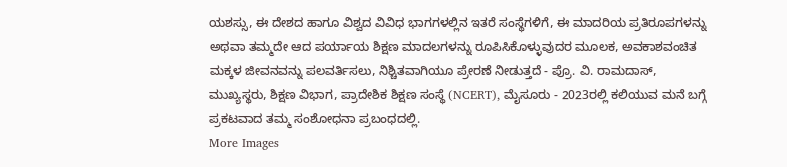ಯಶಸ್ಸು, ಈ ದೇಶದ ಹಾಗೂ ವಿಶ್ವದ ವಿವಿಧ ಭಾಗಗಳಲ್ಲಿನ ಇತರೆ ಸಂಸ್ಥೆಗಳಿಗೆ, ಈ ಮಾದರಿಯ ಪ್ರತಿರೂಪಗಳನ್ನು ಅಥವಾ ತಮ್ಮದೇ ಆದ ಪರ್ಯಾಯ ಶಿಕ್ಷಣ ಮಾದಲಗಳನ್ನು ರೂಪಿಸಿಕೊಳ್ಳುವುದರ ಮೂಲಕ, ಅವಕಾಶವಂಚಿತ ಮಕ್ಕಳ ಜೀವನವನ್ನು ಪಲವರ್ತಿಸಲು, ನಿಶ್ಚಿತವಾಗಿಯೂ ಪ್ರೇರಣೆ ನೀಡುತ್ತದೆ - ಪ್ರೊ. ವಿ. ರಾಮದಾಸ್, ಮುಖ್ಯಸ್ಥರು, ಶಿಕ್ಷಣ ವಿಭಾಗ, ಪ್ರಾದೇಶಿಕ ಶಿಕ್ಷಣ ಸಂಸ್ಥೆ (NCERT), ಮೈಸೂರು - 2023ರಲ್ಲಿ ಕಲಿಯುವ ಮನೆ ಬಗ್ಗೆ ಪ್ರಕಟವಾದ ತಮ್ಮ ಸಂಶೋಧನಾ ಪ್ರಬಂಧದಲ್ಲಿ.
More Images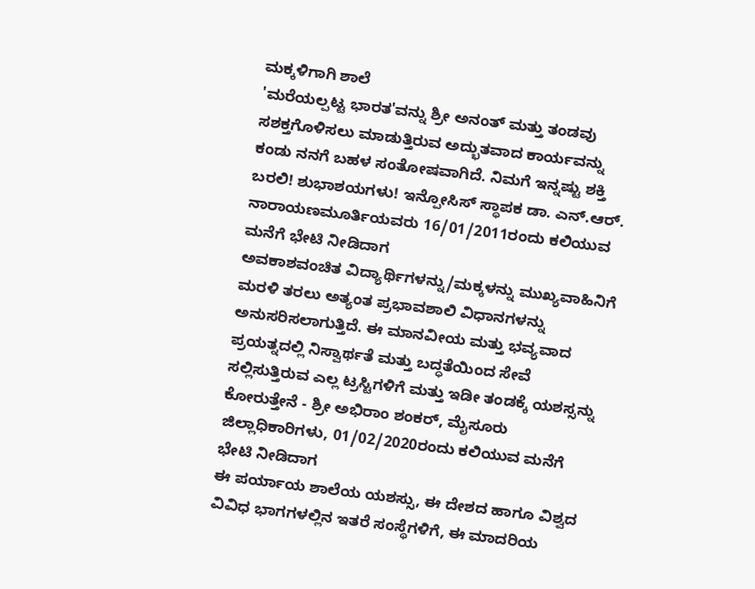ಮಕ್ಕಳಿಗಾಗಿ ಶಾಲೆ
'ಮರೆಯಲ್ಪಟ್ಟ ಭಾರತ'ವನ್ನು ಶ್ರೀ ಅನಂತ್ ಮತ್ತು ತಂಡವು ಸಶಕ್ತಗೊಳಿಸಲು ಮಾಡುತ್ತಿರುವ ಅದ್ಭುತವಾದ ಕಾರ್ಯವನ್ನು ಕಂಡು ನನಗೆ ಬಹಳ ಸಂತೋಷವಾಗಿದೆ. ನಿಮಗೆ ಇನ್ನಷ್ಟು ಶಕ್ತಿ ಬರಲಿ! ಶುಭಾಶಯಗಳು! ಇನ್ಪೋಸಿಸ್ ಸ್ಥಾಪಕ ಡಾ. ಎನ್.ಆರ್. ನಾರಾಯಣಮೂರ್ತಿಯವರು 16/01/2011ರಂದು ಕಲಿಯುವ ಮನೆಗೆ ಭೇಟಿ ನೀಡಿದಾಗ
ಅವಕಾಶವಂಚಿತ ವಿದ್ಯಾರ್ಥಿಗಳನ್ನು/ಮಕ್ಕಳನ್ನು ಮುಖ್ಯವಾಹಿನಿಗೆ ಮರಳಿ ತರಲು ಅತ್ಯಂತ ಪ್ರಭಾವಶಾಲಿ ವಿಧಾನಗಳನ್ನು ಅನುಸರಿಸಲಾಗುತ್ತಿದೆ. ಈ ಮಾನವೀಯ ಮತ್ತು ಭವ್ಯವಾದ ಪ್ರಯತ್ನದಲ್ಲಿ ನಿಸ್ವಾರ್ಥತೆ ಮತ್ತು ಬದ್ಧತೆಯಿಂದ ಸೇವೆ ಸಲ್ಲಿಸುತ್ತಿರುವ ಎಲ್ಲ ಟ್ರಸ್ಟಿಗಳಿಗೆ ಮತ್ತು ಇಡೀ ತಂಡಕ್ಕೆ ಯಶಸ್ಸನ್ನು ಕೋರುತ್ತೇನೆ - ಶ್ರೀ ಅಭಿರಾಂ ಶಂಕರ್, ಮೈಸೂರು ಜಿಲ್ಲಾಧಿಕಾರಿಗಳು, 01/02/2020ರಂದು ಕಲಿಯುವ ಮನೆಗೆ ಭೇಟಿ ನೀಡಿದಾಗ
ಈ ಪರ್ಯಾಯ ಶಾಲೆಯ ಯಶಸ್ಸು, ಈ ದೇಶದ ಹಾಗೂ ವಿಶ್ವದ ವಿವಿಧ ಭಾಗಗಳಲ್ಲಿನ ಇತರೆ ಸಂಸ್ಥೆಗಳಿಗೆ, ಈ ಮಾದರಿಯ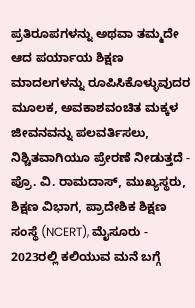ಪ್ರತಿರೂಪಗಳನ್ನು ಅಥವಾ ತಮ್ಮದೇ ಆದ ಪರ್ಯಾಯ ಶಿಕ್ಷಣ ಮಾದಲಗಳನ್ನು ರೂಪಿಸಿಕೊಳ್ಳುವುದರ ಮೂಲಕ, ಅವಕಾಶವಂಚಿತ ಮಕ್ಕಳ ಜೀವನವನ್ನು ಪಲವರ್ತಿಸಲು, ನಿಶ್ಚಿತವಾಗಿಯೂ ಪ್ರೇರಣೆ ನೀಡುತ್ತದೆ - ಪ್ರೊ. ವಿ. ರಾಮದಾಸ್, ಮುಖ್ಯಸ್ಥರು, ಶಿಕ್ಷಣ ವಿಭಾಗ, ಪ್ರಾದೇಶಿಕ ಶಿಕ್ಷಣ ಸಂಸ್ಥೆ (NCERT), ಮೈಸೂರು - 2023ರಲ್ಲಿ ಕಲಿಯುವ ಮನೆ ಬಗ್ಗೆ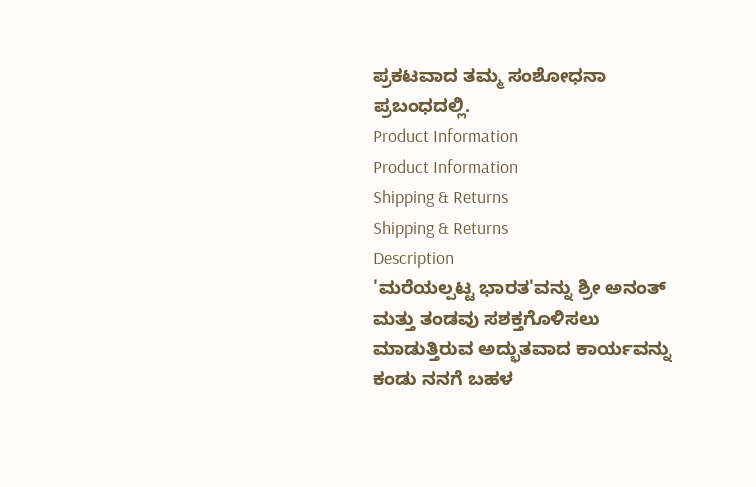ಪ್ರಕಟವಾದ ತಮ್ಮ ಸಂಶೋಧನಾ ಪ್ರಬಂಧದಲ್ಲಿ.
Product Information
Product Information
Shipping & Returns
Shipping & Returns
Description
'ಮರೆಯಲ್ಪಟ್ಟ ಭಾರತ'ವನ್ನು ಶ್ರೀ ಅನಂತ್ ಮತ್ತು ತಂಡವು ಸಶಕ್ತಗೊಳಿಸಲು ಮಾಡುತ್ತಿರುವ ಅದ್ಭುತವಾದ ಕಾರ್ಯವನ್ನು ಕಂಡು ನನಗೆ ಬಹಳ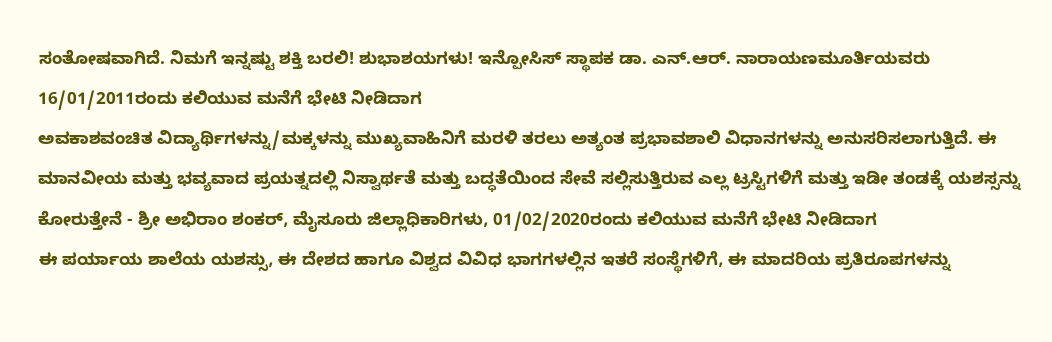ಸಂತೋಷವಾಗಿದೆ. ನಿಮಗೆ ಇನ್ನಷ್ಟು ಶಕ್ತಿ ಬರಲಿ! ಶುಭಾಶಯಗಳು! ಇನ್ಪೋಸಿಸ್ ಸ್ಥಾಪಕ ಡಾ. ಎನ್.ಆರ್. ನಾರಾಯಣಮೂರ್ತಿಯವರು 16/01/2011ರಂದು ಕಲಿಯುವ ಮನೆಗೆ ಭೇಟಿ ನೀಡಿದಾಗ
ಅವಕಾಶವಂಚಿತ ವಿದ್ಯಾರ್ಥಿಗಳನ್ನು/ಮಕ್ಕಳನ್ನು ಮುಖ್ಯವಾಹಿನಿಗೆ ಮರಳಿ ತರಲು ಅತ್ಯಂತ ಪ್ರಭಾವಶಾಲಿ ವಿಧಾನಗಳನ್ನು ಅನುಸರಿಸಲಾಗುತ್ತಿದೆ. ಈ ಮಾನವೀಯ ಮತ್ತು ಭವ್ಯವಾದ ಪ್ರಯತ್ನದಲ್ಲಿ ನಿಸ್ವಾರ್ಥತೆ ಮತ್ತು ಬದ್ಧತೆಯಿಂದ ಸೇವೆ ಸಲ್ಲಿಸುತ್ತಿರುವ ಎಲ್ಲ ಟ್ರಸ್ಟಿಗಳಿಗೆ ಮತ್ತು ಇಡೀ ತಂಡಕ್ಕೆ ಯಶಸ್ಸನ್ನು ಕೋರುತ್ತೇನೆ - ಶ್ರೀ ಅಭಿರಾಂ ಶಂಕರ್, ಮೈಸೂರು ಜಿಲ್ಲಾಧಿಕಾರಿಗಳು, 01/02/2020ರಂದು ಕಲಿಯುವ ಮನೆಗೆ ಭೇಟಿ ನೀಡಿದಾಗ
ಈ ಪರ್ಯಾಯ ಶಾಲೆಯ ಯಶಸ್ಸು, ಈ ದೇಶದ ಹಾಗೂ ವಿಶ್ವದ ವಿವಿಧ ಭಾಗಗಳಲ್ಲಿನ ಇತರೆ ಸಂಸ್ಥೆಗಳಿಗೆ, ಈ ಮಾದರಿಯ ಪ್ರತಿರೂಪಗಳನ್ನು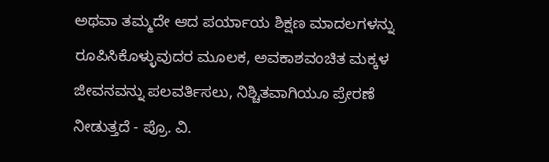ಅಥವಾ ತಮ್ಮದೇ ಆದ ಪರ್ಯಾಯ ಶಿಕ್ಷಣ ಮಾದಲಗಳನ್ನು ರೂಪಿಸಿಕೊಳ್ಳುವುದರ ಮೂಲಕ, ಅವಕಾಶವಂಚಿತ ಮಕ್ಕಳ ಜೀವನವನ್ನು ಪಲವರ್ತಿಸಲು, ನಿಶ್ಚಿತವಾಗಿಯೂ ಪ್ರೇರಣೆ ನೀಡುತ್ತದೆ - ಪ್ರೊ. ವಿ.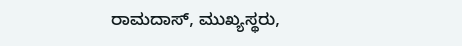ರಾಮದಾಸ್, ಮುಖ್ಯಸ್ಥರು,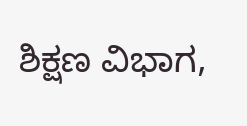ಶಿಕ್ಷಣ ವಿಭಾಗ,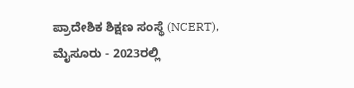ಪ್ರಾದೇಶಿಕ ಶಿಕ್ಷಣ ಸಂಸ್ಥೆ (NCERT), ಮೈಸೂರು - 2023ರಲ್ಲಿ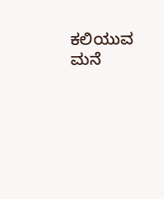ಕಲಿಯುವ ಮನೆ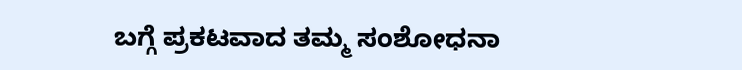ಬಗ್ಗೆ ಪ್ರಕಟವಾದ ತಮ್ಮ ಸಂಶೋಧನಾ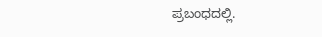ಪ್ರಬಂಧದಲ್ಲಿ.